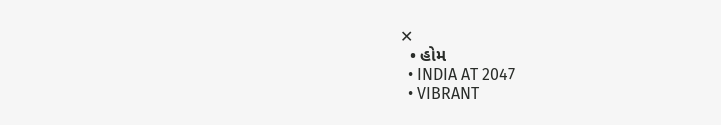✕
  • હોમ
  • INDIA AT 2047
  • VIBRANT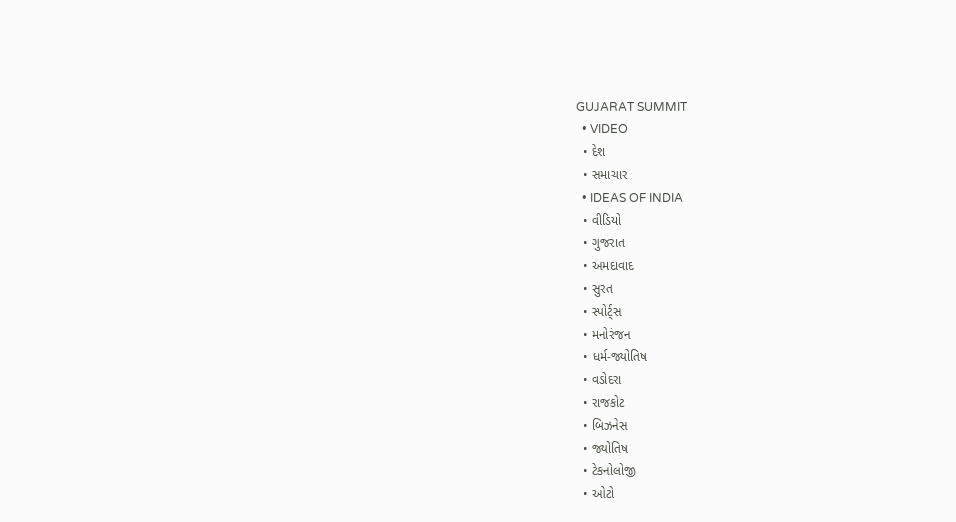GUJARAT SUMMIT
  • VIDEO
  • દેશ
  • સમાચાર
  • IDEAS OF INDIA
  • વીડિયો
  • ગુજરાત
  • અમદાવાદ
  • સુરત
  • સ્પોર્ટ્સ
  • મનોરંજન
  • ધર્મ-જ્યોતિષ
  • વડોદરા
  • રાજકોટ
  • બિઝનેસ
  • જ્યોતિષ
  • ટેકનોલોજી
  • ઓટો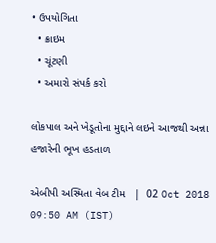• ઉપયોગિતા
  • ક્રાઇમ
  • ચૂંટણી
  • અમારો સંપર્ક કરો

લોકપાલ અને ખેડૂતોના મુદ્દાને લઇને આજથી અન્ના હજારેની ભૂખ હડતાળ

એબીપી અસ્મિતા વેબ ટીમ   |  02 Oct 2018 09:50 AM (IST)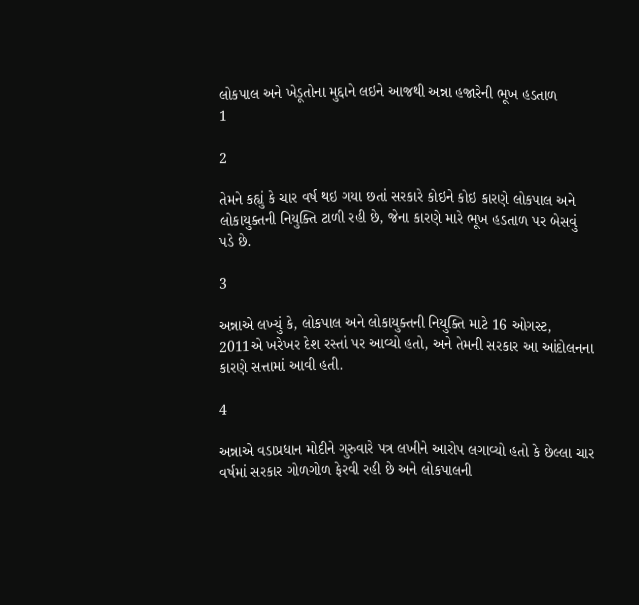લોકપાલ અને ખેડૂતોના મુદ્દાને લઇને આજથી અન્ના હજારેની ભૂખ હડતાળ
1

2

તેમને કહ્યું કે ચાર વર્ષ થઇ ગયા છતાં સરકારે કોઇને કોઇ કારણે લોકપાલ અને લોકાયુક્તની નિયુક્તિ ટાળી રહી છે, જેના કારણે મારે ભૂખ હડતાળ પર બેસવું પડે છે.

3

અન્નાએ લખ્યું કે, લોકપાલ અને લોકાયુક્તની નિયુક્તિ માટે 16 ઓગસ્ટ, 2011એ ખરેખર દેશ રસ્તાં પર આવ્યો હતો, અને તેમની સરકાર આ આંદોલનના કારણે સત્તામાં આવી હતી.

4

અન્નાએ વડાપ્રધાન મોદીને ગુરુવારે પત્ર લખીને આરોપ લગાવ્યો હતો કે છેલ્લા ચાર વર્ષમાં સરકાર ગોળગોળ ફેરવી રહી છે અને લોકપાલની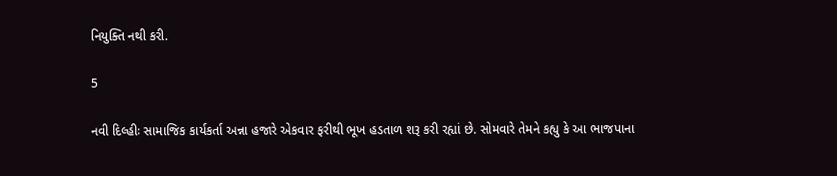નિયુક્તિ નથી કરી.

5

નવી દિલ્હીઃ સામાજિક કાર્યકર્તા અન્ના હજારે એકવાર ફરીથી ભૂખ હડતાળ શરૂ કરી રહ્યાં છે. સોમવારે તેમને કહ્યુ કે આ ભાજપાના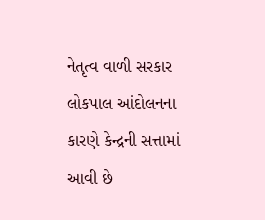નેતૃત્વ વાળી સરકાર લોકપાલ આંદોલનના કારણે કેન્દ્રની સત્તામાં આવી છે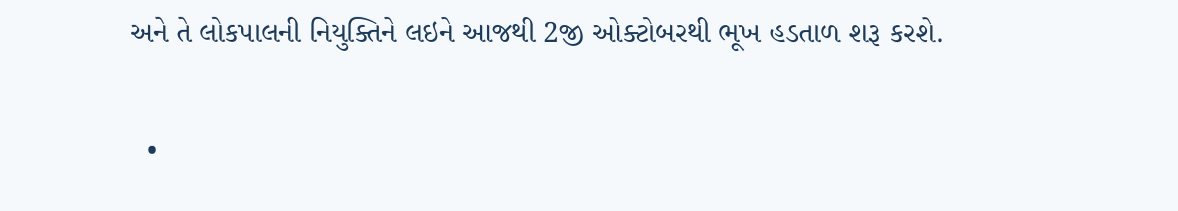અને તે લોકપાલની નિયુક્તિને લઇને આજથી 2જી ઓક્ટોબરથી ભૂખ હડતાળ શરૂ કરશે.

  •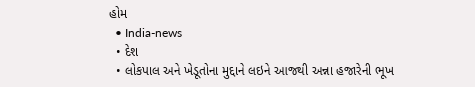હોમ
  • India-news
  • દેશ
  • લોકપાલ અને ખેડૂતોના મુદ્દાને લઇને આજથી અન્ના હજારેની ભૂખ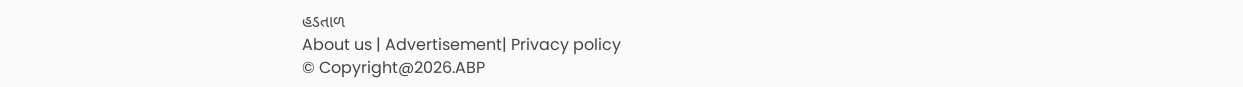હડતાળ
About us | Advertisement| Privacy policy
© Copyright@2026.ABP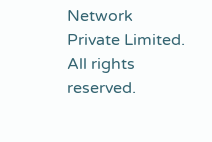Network Private Limited. All rights reserved.